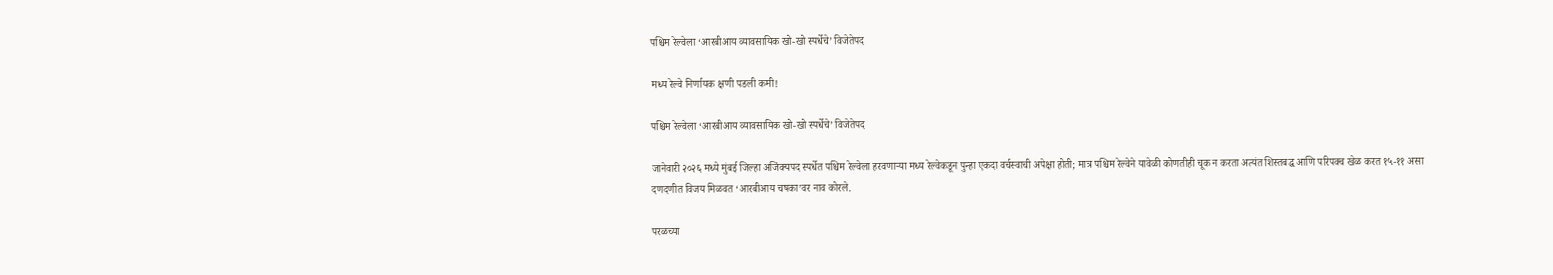पश्चिम रेल्वेला ‘आरबीआय व्यावसायिक खो-खो स्पर्धेचे’ विजेतेपद

मध्य रेल्वे निर्णायक क्षणी पडली कमी!

पश्चिम रेल्वेला ‘आरबीआय व्यावसायिक खो-खो स्पर्धेचे’ विजेतेपद

जानेवारी २०२६ मध्ये मुंबई जिल्हा अजिंक्यपद स्पर्धेत पश्चिम रेल्वेला हरवणाऱ्या मध्य रेल्वेकडून पुन्हा एकदा वर्चस्वाची अपेक्षा होती; मात्र पश्चिम रेल्वेने यावेळी कोणतीही चूक न करता अत्यंत शिस्तबद्ध आणि परिपक्व खेळ करत १५-११ असा दणदणीत विजय मिळवत ‘आरबीआय चषका’वर नाव कोरले.

परळच्या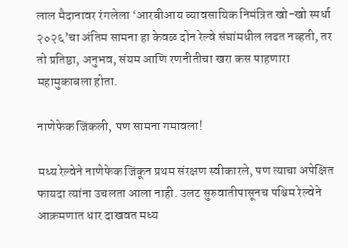लाल मैदानावर रंगलेला ‘आरबीआय व्यावसायिक निमंत्रित खो-खो स्पर्धा २०२६’चा अंतिम सामना हा केवळ दोन रेल्वे संघांमधील लढत नव्हती, तर तो प्रतिष्ठा, अनुभव, संयम आणि रणनीतीचा खरा कस पाहणारा महामुकाबला होता.

नाणेफेक जिंकली, पण सामना गमावला!

मध्य रेल्वेने नाणेफेक जिंकून प्रथम संरक्षण स्वीकारले, पण त्याचा अपेक्षित फायदा त्यांना उचलता आला नाही. उलट सुरुवातीपासूनच पश्चिम रेल्वेने आक्रमणात धार दाखवत मध्य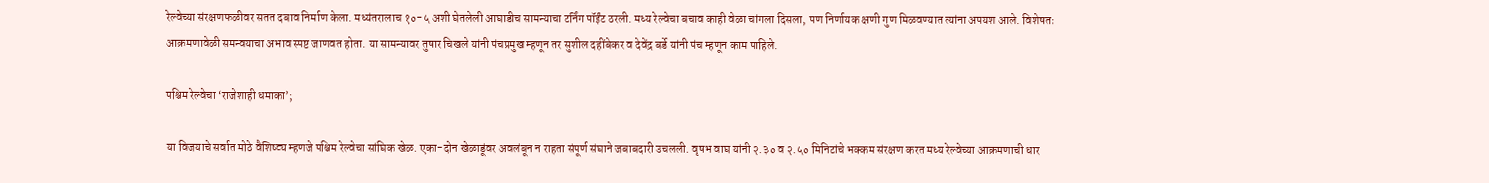रेल्वेच्या संरक्षणफळीवर सतत दबाव निर्माण केला. मध्यंतरालाच १०-५ अशी घेतलेली आघाडीच सामन्याचा टर्निंग पॉईंट ठरली. मध्य रेल्वेचा बचाव काही वेळा चांगला दिसला, पण निर्णायक क्षणी गुण मिळवण्यात त्यांना अपयश आले. विशेषतः आक्रमणावेळी समन्वयाचा अभाव स्पष्ट जाणवत होता. या सामन्यावर तुषार चिखले यांनी पंचप्रमुख म्हणून तर सुशील दहींबेकर व देवेंद्र बर्डे यांनी पंच म्हणून काम पाहिले.

पश्चिम रेल्वेचा ‘राजेशाही धमाका’;

या विजयाचे सर्वात मोठे वैशिष्ट्य म्हणजे पश्चिम रेल्वेचा सांघिक खेळ. एका-दोन खेळाडूंवर अवलंबून न राहता संपूर्ण संघाने जबाबदारी उचलली. वृषभ वाघ यांनी २.३० व २.५० मिनिटांचे भक्कम संरक्षण करत मध्य रेल्वेच्या आक्रमणाची धार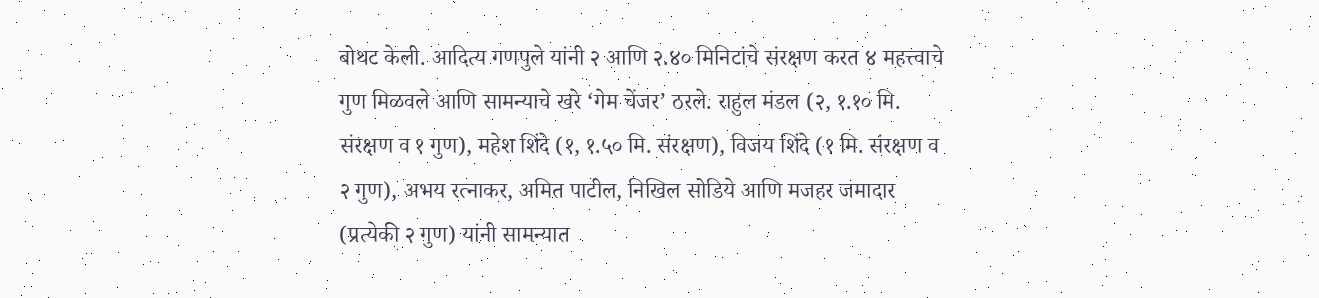बोथट केली. आदित्य गणपुले यांनी २ आणि २.४० मिनिटांचे संरक्षण करत ४ महत्त्वाचे गुण मिळवले आणि सामन्याचे खरे ‘गेम चेंजर’ ठरले. राहुल मंडल (२, १.१० मि. संरक्षण व १ गुण), महेश शिंदे (१, १.५० मि. संरक्षण), विजय शिंदे (१ मि. संरक्षण व २ गुण), अभय रत्नाकर, अमित पाटील, निखिल सोडिये आणि मजहर जमादार (प्रत्येकी २ गुण) यांनी सामन्यात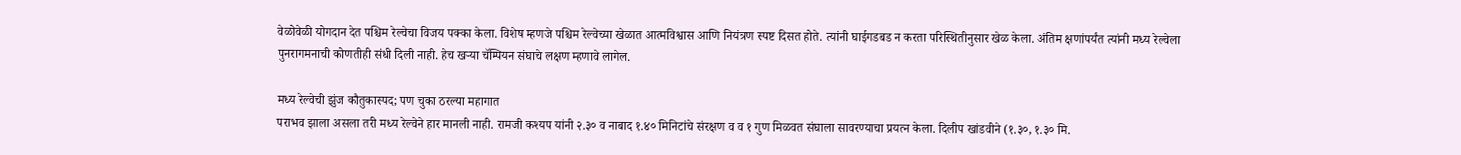वेळोवेळी योगदान देत पश्चिम रेल्वेचा विजय पक्का केला. विशेष म्हणजे पश्चिम रेल्वेच्या खेळात आत्मविश्वास आणि नियंत्रण स्पष्ट दिसत होते. त्यांनी घाईगडबड न करता परिस्थितीनुसार खेळ केला. अंतिम क्षणांपर्यंत त्यांनी मध्य रेल्वेला पुनरागमनाची कोणतीही संधी दिली नाही. हेच खऱ्या चॅम्पियन संघाचे लक्षण म्हणावे लागेल.

मध्य रेल्वेची झुंज कौतुकास्पद; पण चुका ठरल्या महागात
पराभव झाला असला तरी मध्य रेल्वेने हार मानली नाही. रामजी कश्यप यांनी २.३० व नाबाद १.४० मिनिटांचे संरक्षण व व १ गुण मिळवत संघाला सावरण्याचा प्रयत्न केला. दिलीप खांडवीने (१.३०, १.३० मि.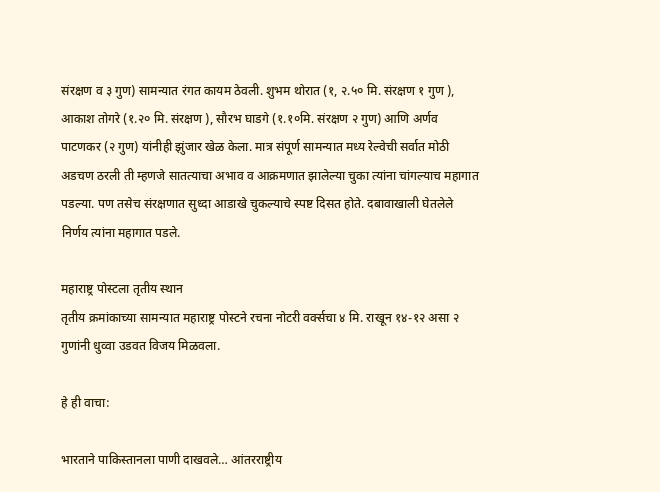संरक्षण व ३ गुण) सामन्यात रंगत कायम ठेवली. शुभम थोरात (१, २.५० मि. संरक्षण १ गुण ), आकाश तोगरे (१.२० मि. संरक्षण ), सौरभ घाडगे (१.१०मि. संरक्षण २ गुण) आणि अर्णव पाटणकर (२ गुण) यांनीही झुंजार खेळ केला. मात्र संपूर्ण सामन्यात मध्य रेल्वेची सर्वात मोठी अडचण ठरली ती म्हणजे सातत्याचा अभाव व आक्रमणात झालेल्या चुका त्यांना चांगल्याच महागात पडल्या. पण तसेच संरक्षणात सुध्दा आडाखे चुकल्याचे स्पष्ट दिसत होते. दबावाखाली घेतलेले निर्णय त्यांना महागात पडले.

महाराष्ट्र पोस्टला तृतीय स्थान
तृतीय क्रमांकाच्या सामन्यात महाराष्ट्र पोस्टने रचना नोटरी वर्क्सचा ४ मि. राखून १४-१२ असा २ गुणांनी धुव्वा उडवत विजय मिळवला.

हे ही वाचा:

भारताने पाकिस्तानला पाणी दाखवले… आंतरराष्ट्रीय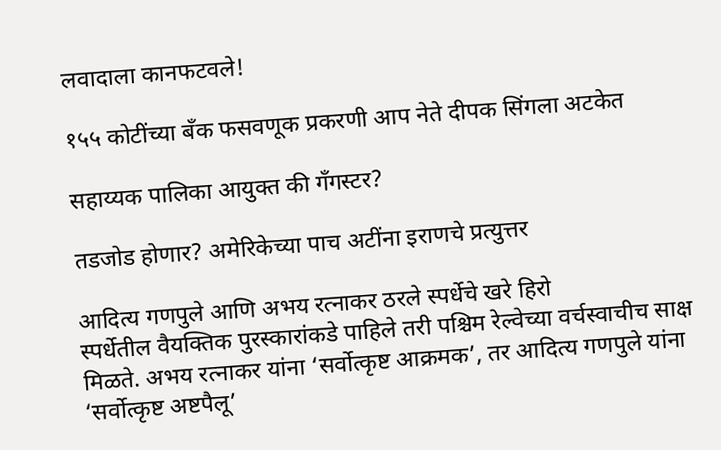लवादाला कानफटवले!

१५५ कोटींच्या बँक फसवणूक प्रकरणी आप नेते दीपक सिंगला अटकेत

सहाय्यक पालिका आयुक्त की गँगस्टर?

तडजोड होणार? अमेरिकेच्या पाच अटींना इराणचे प्रत्युत्तर

आदित्य गणपुले आणि अभय रत्नाकर ठरले स्पर्धेचे खरे हिरो
स्पर्धेतील वैयक्तिक पुरस्कारांकडे पाहिले तरी पश्चिम रेल्वेच्या वर्चस्वाचीच साक्ष मिळते. अभय रत्नाकर यांना ‘सर्वोत्कृष्ट आक्रमक’, तर आदित्य गणपुले यांना ‘सर्वोत्कृष्ट अष्टपैलू’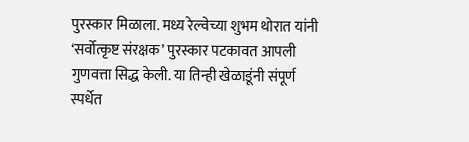पुरस्कार मिळाला. मध्य रेल्वेच्या शुभम थोरात यांनी ‘सर्वोत्कृष्ट संरक्षक’ पुरस्कार पटकावत आपली गुणवत्ता सिद्ध केली. या तिन्ही खेळाडूंनी संपूर्ण स्पर्धेत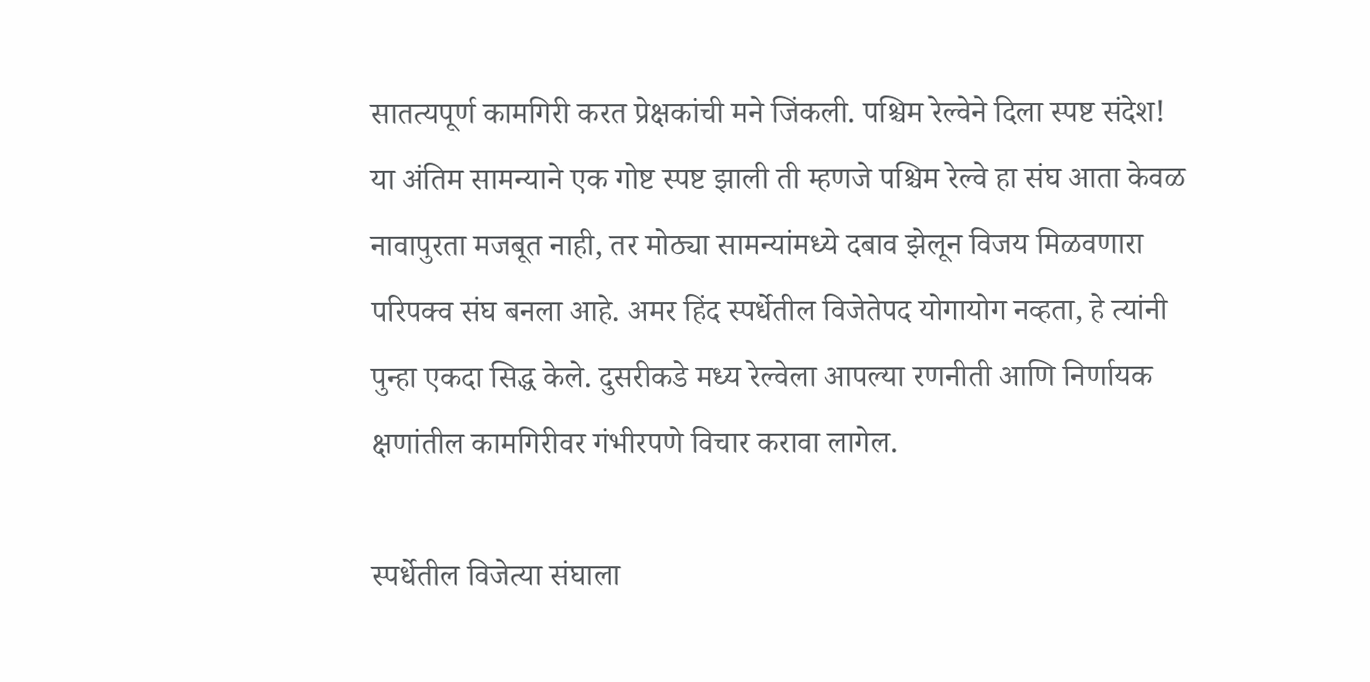सातत्यपूर्ण कामगिरी करत प्रेक्षकांची मने जिंकली. पश्चिम रेल्वेने दिला स्पष्ट संदेश! या अंतिम सामन्याने एक गोष्ट स्पष्ट झाली ती म्हणजे पश्चिम रेल्वे हा संघ आता केवळ नावापुरता मजबूत नाही, तर मोठ्या सामन्यांमध्ये दबाव झेलून विजय मिळवणारा परिपक्व संघ बनला आहे. अमर हिंद स्पर्धेतील विजेतेपद योगायोग नव्हता, हे त्यांनी पुन्हा एकदा सिद्ध केले. दुसरीकडे मध्य रेल्वेला आपल्या रणनीती आणि निर्णायक क्षणांतील कामगिरीवर गंभीरपणे विचार करावा लागेल.

स्पर्धेतील विजेत्या संघाला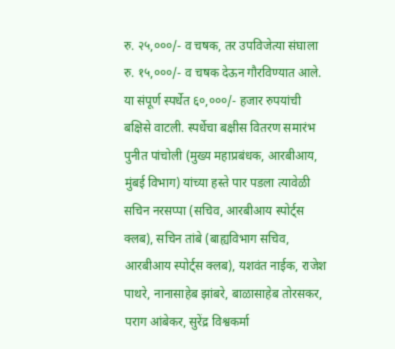रु. २५,०००/- व चषक, तर उपविजेत्या संघाला रु. १५,०००/- व चषक देऊन गौरविण्यात आले. या संपूर्ण स्पर्धेत ६०,०००/- हजार रुपयांची बक्षिसे वाटली. स्पर्धेचा बक्षीस वितरण समारंभ पुनीत पांचोली (मुख्य महाप्रबंधक, आरबीआय, मुंबई विभाग) यांच्या हस्ते पार पडला त्यावेळी सचिन नरसप्पा (सचिव, आरबीआय स्पोर्ट्स क्लब), सचिन तांबे (बाह्यविभाग सचिव, आरबीआय स्पोर्ट्स क्लब), यशवंत नाईक, राजेश पाथरे, नानासाहेब झांबरे, बाळासाहेब तोरसकर, पराग आंबेकर, सुरेंद्र विश्वकर्मा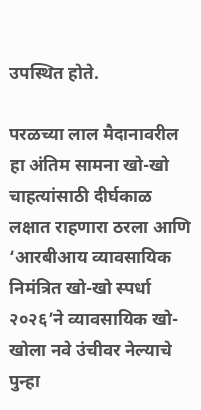उपस्थित होते.

परळच्या लाल मैदानावरील हा अंतिम सामना खो-खो चाहत्यांसाठी दीर्घकाळ लक्षात राहणारा ठरला आणि ‘आरबीआय व्यावसायिक निमंत्रित खो-खो स्पर्धा २०२६’ने व्यावसायिक खो-खोला नवे उंचीवर नेल्याचे पुन्हा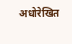अधोरेखित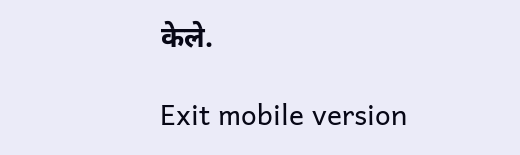केले.

Exit mobile version